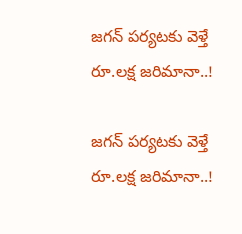జగన్ పర్యటకు వెళ్తే రూ.లక్ష జరిమానా..!

జగన్ పర్యటకు వెళ్తే రూ.లక్ష జరిమానా..!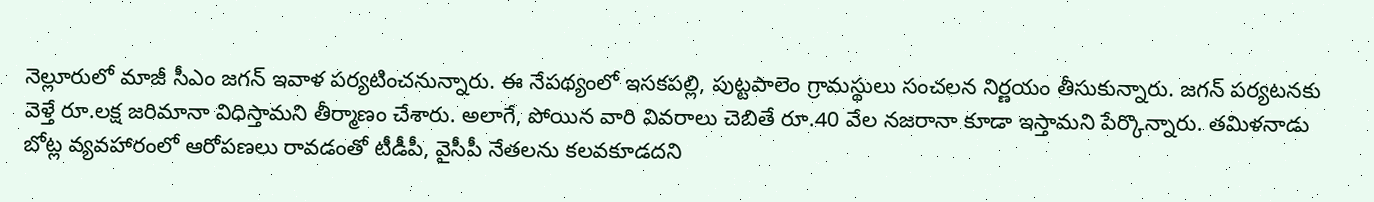నెల్లూరులో మాజీ సీఎం జగన్ ఇవాళ పర్యటించనున్నారు. ఈ నేపథ్యంలో ఇసకపల్లి, పుట్టపాలెం గ్రామస్థులు సంచలన నిర్ణయం తీసుకున్నారు. జగన్ పర్యటనకు వెళ్తే రూ.లక్ష జరిమానా విధిస్తామని తీర్మాణం చేశారు. అలాగే, పోయిన వారి వివరాలు చెబితే రూ.40 వేల నజరానా కూడా ఇస్తామని పేర్కొన్నారు. తమిళనాడు బోట్ల వ్యవహారంలో ఆరోపణలు రావడంతో టీడీపీ, వైసీపీ నేతలను కలవకూడదని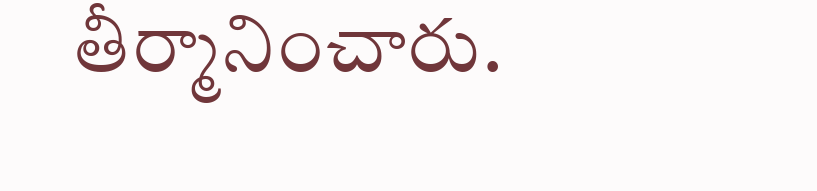తీర్మానించారు.